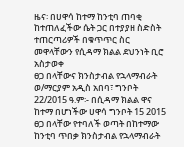ዜና፡ በሀዋሳ ከተማ ከንቲባ ጠባቂ ከተጠለፈችው ሴት ጋር በተያያዘ ስድስት ተጠርጣሪዎች በቁጥጥር ስር መዋላቸውን የሲዳማ ክልል ደህንነት ቢሮ አስታወቀ
ፀጋ በላቸውና ክንስታብል የኋላማብራት ወ/ማርያም አዲስ አበባ፣ ግንቦት 22/2015 ዓ.ም፡- በሲዳማ ክልል ዋና ከተማ በሆነችው ሀዋሳ ግንቦት 15 2015 ፀጋ በላቸው የተባለች ወጣት በከተማው ከንቲባ ጥበቃ ክንስታብል የኋላማብራት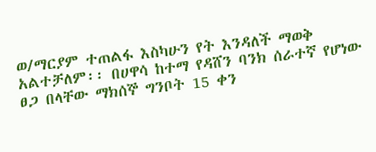ወ/ማርያም ተጠልፋ እስካሁን የት እንዳለች ማወቅ አልተቻለም፡፡ በሀዋሳ ከተማ የዳሸን ባንክ ሰራተኛ የሆነው ፀጋ በላቸው ማክሰኞ ግንቦት 15 ቀን